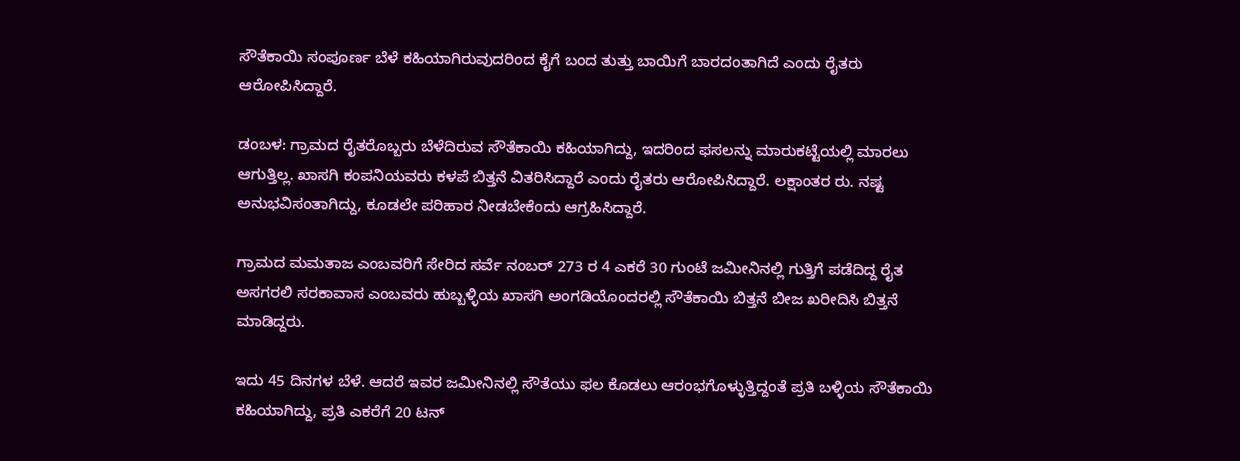ಸೌತೆಕಾಯಿ ಸಂಪೂರ್ಣ ಬೆಳೆ ಕಹಿಯಾಗಿರುವುದರಿಂದ ಕೈಗೆ ಬಂದ ತುತ್ತು ಬಾಯಿಗೆ ಬಾರದಂತಾಗಿದೆ ಎಂದು ರೈತರು ಆರೋಪಿಸಿದ್ದಾರೆ.

ಡಂಬಳ: ಗ್ರಾಮದ ರೈತರೊಬ್ಬರು ಬೆಳೆದಿರುವ ಸೌತೆಕಾಯಿ ಕಹಿಯಾಗಿದ್ದು, ಇದರಿಂದ ಫಸಲನ್ನು ಮಾರುಕಟ್ಟೆಯಲ್ಲಿ ಮಾರಲು ಆಗುತ್ತಿಲ್ಲ. ಖಾಸಗಿ ಕಂಪನಿಯವರು ಕಳಪೆ ಬಿತ್ತನೆ ವಿತರಿಸಿದ್ದಾರೆ ಎಂದು ರೈತರು ಆರೋಪಿಸಿದ್ದಾರೆ. ಲಕ್ಷಾಂತರ ರು. ನಷ್ಟ ಅನುಭವಿಸಂತಾಗಿದ್ದು, ಕೂಡಲೇ ಪರಿಹಾರ ನೀಡಬೇಕೆಂದು ಆಗ್ರಹಿಸಿದ್ದಾರೆ.

ಗ್ರಾಮದ ಮಮತಾಜ ಎಂಬವರಿಗೆ ಸೇರಿದ ಸರ್ವೆ ನಂಬರ್ 273 ರ 4 ಎಕರೆ 30 ಗುಂಟೆ ಜಮೀನಿನಲ್ಲಿ ಗುತ್ತಿಗೆ ಪಡೆದಿದ್ದ ರೈತ ಅಸಗರಲಿ ಸರಕಾವಾಸ ಎಂಬವರು ಹುಬ್ಬಳ್ಳಿಯ ಖಾಸಗಿ ಅಂಗಡಿಯೊಂದರಲ್ಲಿ ಸೌತೆಕಾಯಿ ಬಿತ್ತನೆ ಬೀಜ ಖರೀದಿಸಿ ಬಿತ್ತನೆ ಮಾಡಿದ್ದರು.

ಇದು 45 ದಿನಗಳ ಬೆಳೆ. ಆದರೆ ಇವರ ಜಮೀನಿನಲ್ಲಿ ಸೌತೆಯು ಫಲ ಕೊಡಲು ಆರಂಭಗೊಳ್ಳುತ್ತಿದ್ದಂತೆ ಪ್ರತಿ ಬಳ್ಳಿಯ ಸೌತೆಕಾಯಿ ಕಹಿಯಾಗಿದ್ದು, ಪ್ರತಿ ಎಕರೆಗೆ 20 ಟನ್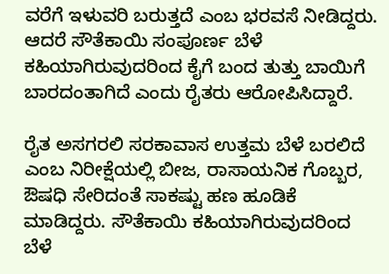ವರೆಗೆ ಇಳುವರಿ ಬರುತ್ತದೆ ಎಂಬ ಭರವಸೆ ನೀಡಿದ್ದರು. ಆದರೆ ಸೌತೆಕಾಯಿ ಸಂಪೂರ್ಣ ಬೆಳೆ ಕಹಿಯಾಗಿರುವುದರಿಂದ ಕೈಗೆ ಬಂದ ತುತ್ತು ಬಾಯಿಗೆ ಬಾರದಂತಾಗಿದೆ ಎಂದು ರೈತರು ಆರೋಪಿಸಿದ್ದಾರೆ.

ರೈತ ಅಸಗರಲಿ ಸರಕಾವಾಸ ಉತ್ತಮ ಬೆಳೆ ಬರಲಿದೆ ಎಂಬ ನಿರೀಕ್ಷೆಯಲ್ಲಿ ಬೀಜ, ರಾಸಾಯನಿಕ ಗೊಬ್ಬರ, ಔಷಧಿ ಸೇರಿದಂತೆ ಸಾಕಷ್ಟು ಹಣ ಹೂಡಿಕೆ ಮಾಡಿದ್ದರು. ಸೌತೆಕಾಯಿ ಕಹಿಯಾಗಿರುವುದರಿಂದ ಬೆಳೆ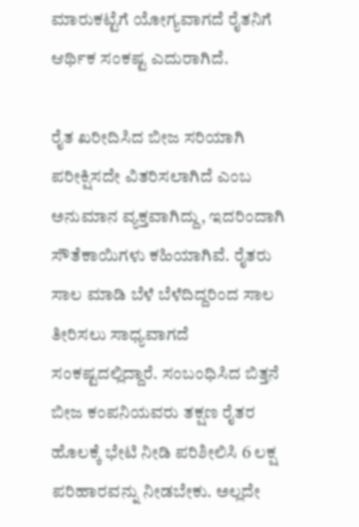ಮಾರುಕಟ್ಟೆಗೆ ಯೋಗ್ಯವಾಗದೆ ರೈತನಿಗೆ ಆರ್ಥಿಕ ಸಂಕಷ್ಟ ಎದುರಾಗಿದೆ.

ರೈತ ಖರೀದಿಸಿದ ಬೀಜ ಸರಿಯಾಗಿ ಪರೀಕ್ಷಿಸದೇ ವಿತರಿಸಲಾಗಿದೆ ಎಂಬ ಅನುಮಾನ ವ್ಯಕ್ತವಾಗಿದ್ದು, ಇದರಿಂದಾಗಿ ಸೌತೆಕಾಯಿಗಳು ಕಹಿಯಾಗಿವೆ. ರೈತರು ಸಾಲ ಮಾಡಿ ಬೆಳೆ ಬೆಳೆದಿದ್ದರಿಂದ ಸಾಲ ತೀರಿಸಲು ಸಾಧ್ಯವಾಗದೆ ಸಂಕಷ್ಟದಲ್ಲಿದ್ದಾರೆ. ಸಂಬಂಧಿಸಿದ ಬಿತ್ತನೆ ಬೀಜ ಕಂಪನಿಯವರು ತಕ್ಷಣ ರೈತರ ಹೊಲಕ್ಕೆ ಭೇಟಿ ನೀಡಿ ಪರಿಶೀಲಿಸಿ 6 ಲಕ್ಷ ಪರಿಹಾರವನ್ನು ನೀಡಬೇಕು. ಅಲ್ಲದೇ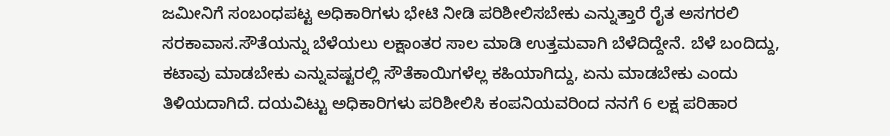ಜಮೀನಿಗೆ ಸಂಬಂಧಪಟ್ಟ ಅಧಿಕಾರಿಗಳು ಭೇಟಿ ನೀಡಿ ಪರಿಶೀಲಿಸಬೇಕು ಎನ್ನುತ್ತಾರೆ ರೈತ ಅಸಗರಲಿ ಸರಕಾವಾಸ.ಸೌತೆಯನ್ನು ಬೆಳೆಯಲು ಲಕ್ಷಾಂತರ ಸಾಲ ಮಾಡಿ ಉತ್ತಮವಾಗಿ ಬೆಳೆದಿದ್ದೇನೆ. ಬೆಳೆ ಬಂದಿದ್ದು, ಕಟಾವು ಮಾಡಬೇಕು ಎನ್ನುವಷ್ಟರಲ್ಲಿ ಸೌತೆಕಾಯಿಗಳೆಲ್ಲ ಕಹಿಯಾಗಿದ್ದು, ಏನು ಮಾಡಬೇಕು ಎಂದು ತಿಳಿಯದಾಗಿದೆ. ದಯವಿಟ್ಟು ಅಧಿಕಾರಿಗಳು ಪರಿಶೀಲಿಸಿ ಕಂಪನಿಯವರಿಂದ ನನಗೆ 6 ಲಕ್ಷ ಪರಿಹಾರ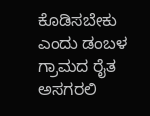ಕೊಡಿಸಬೇಕು ಎಂದು ಡಂಬಳ ಗ್ರಾಮದ ರೈತ ಅಸಗರಲಿ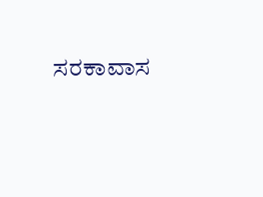ಸರಕಾವಾಸ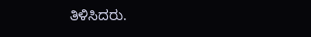ತಿಳಿಸಿದರು.